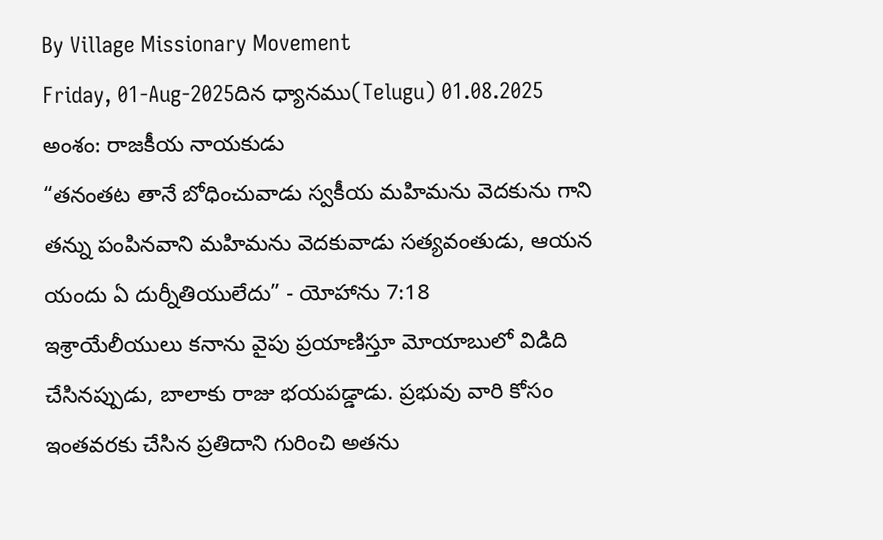By Village Missionary Movement
Friday, 01-Aug-2025దిన ధ్యానము(Telugu) 01.08.2025
అంశం: రాజకీయ నాయకుడు
“తనంతట తానే బోధించువాడు స్వకీయ మహిమను వెదకును గాని తన్ను పంపినవాని మహిమను వెదకువాడు సత్యవంతుడు, ఆయన యందు ఏ దుర్నీతియులేదు” - యోహాను 7:18
ఇశ్రాయేలీయులు కనాను వైపు ప్రయాణిస్తూ మోయాబులో విడిది చేసినప్పుడు, బాలాకు రాజు భయపడ్డాడు. ప్రభువు వారి కోసం ఇంతవరకు చేసిన ప్రతిదాని గురించి అతను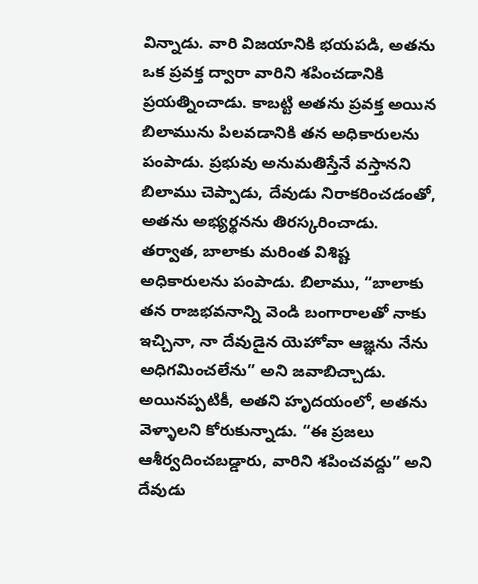విన్నాడు. వారి విజయానికి భయపడి, అతను ఒక ప్రవక్త ద్వారా వారిని శపించడానికి ప్రయత్నించాడు. కాబట్టి అతను ప్రవక్త అయిన బిలామును పిలవడానికి తన అధికారులను పంపాడు. ప్రభువు అనుమతిస్తేనే వస్తానని బిలాము చెప్పాడు, దేవుడు నిరాకరించడంతో, అతను అభ్యర్థనను తిరస్కరించాడు. తర్వాత, బాలాకు మరింత విశిష్ట అధికారులను పంపాడు. బిలాము, “బాలాకు తన రాజభవనాన్ని వెండి బంగారాలతో నాకు ఇచ్చినా, నా దేవుడైన యెహోవా ఆజ్ఞను నేను అధిగమించలేను” అని జవాబిచ్చాడు. అయినప్పటికీ, అతని హృదయంలో, అతను వెళ్ళాలని కోరుకున్నాడు. “ఈ ప్రజలు ఆశీర్వదించబడ్డారు, వారిని శపించవద్దు” అని దేవుడు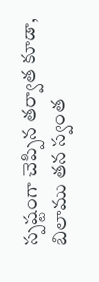స్పష్టంగా చెప్పిన తర్వాత కూడా, బిలాము తన స్వంత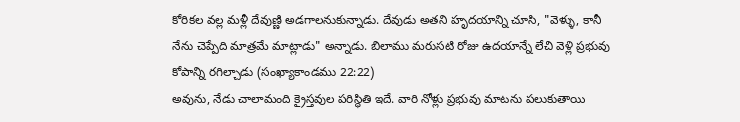కోరికల వల్ల మళ్లీ దేవుణ్ణి అడగాలనుకున్నాడు. దేవుడు అతని హృదయాన్ని చూసి, "వెళ్ళు, కానీ నేను చెప్పేది మాత్రమే మాట్లాడు" అన్నాడు. బిలాము మరుసటి రోజు ఉదయాన్నే లేచి వెళ్లి ప్రభువు కోపాన్ని రగిల్చాడు (సంఖ్యాకాండము 22:22)
అవును, నేడు చాలామంది క్రైస్తవుల పరిస్థితి ఇదే. వారి నోళ్లు ప్రభువు మాటను పలుకుతాయి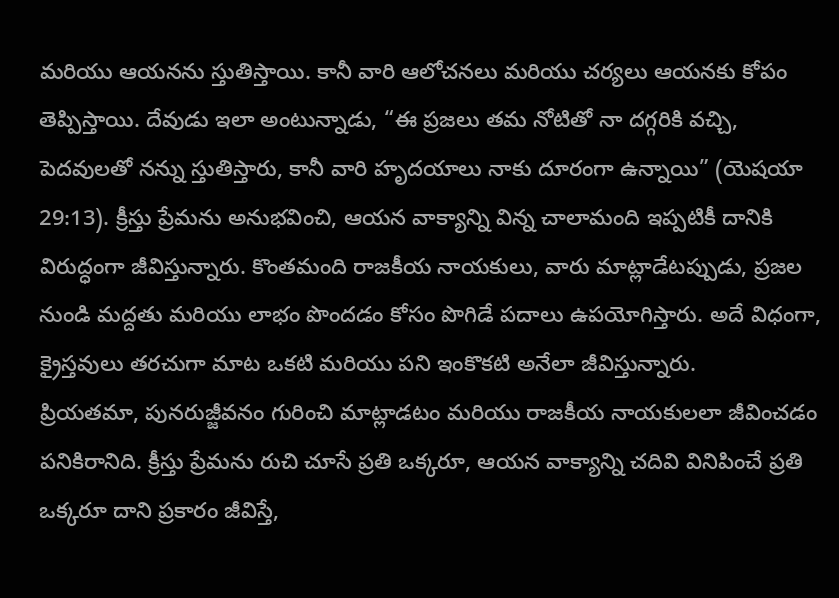మరియు ఆయనను స్తుతిస్తాయి. కానీ వారి ఆలోచనలు మరియు చర్యలు ఆయనకు కోపం తెప్పిస్తాయి. దేవుడు ఇలా అంటున్నాడు, “ఈ ప్రజలు తమ నోటితో నా దగ్గరికి వచ్చి, పెదవులతో నన్ను స్తుతిస్తారు, కానీ వారి హృదయాలు నాకు దూరంగా ఉన్నాయి” (యెషయా 29:13). క్రీస్తు ప్రేమను అనుభవించి, ఆయన వాక్యాన్ని విన్న చాలామంది ఇప్పటికీ దానికి విరుద్ధంగా జీవిస్తున్నారు. కొంతమంది రాజకీయ నాయకులు, వారు మాట్లాడేటప్పుడు, ప్రజల నుండి మద్దతు మరియు లాభం పొందడం కోసం పొగిడే పదాలు ఉపయోగిస్తారు. అదే విధంగా, క్రైస్తవులు తరచుగా మాట ఒకటి మరియు పని ఇంకొకటి అనేలా జీవిస్తున్నారు.
ప్రియతమా, పునరుజ్జీవనం గురించి మాట్లాడటం మరియు రాజకీయ నాయకులలా జీవించడం పనికిరానిది. క్రీస్తు ప్రేమను రుచి చూసే ప్రతి ఒక్కరూ, ఆయన వాక్యాన్ని చదివి వినిపించే ప్రతి ఒక్కరూ దాని ప్రకారం జీవిస్తే,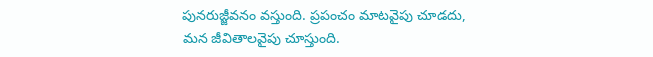పునరుజ్జీవనం వస్తుంది. ప్రపంచం మాటవైపు చూడదు, మన జీవితాలవైపు చూస్తుంది.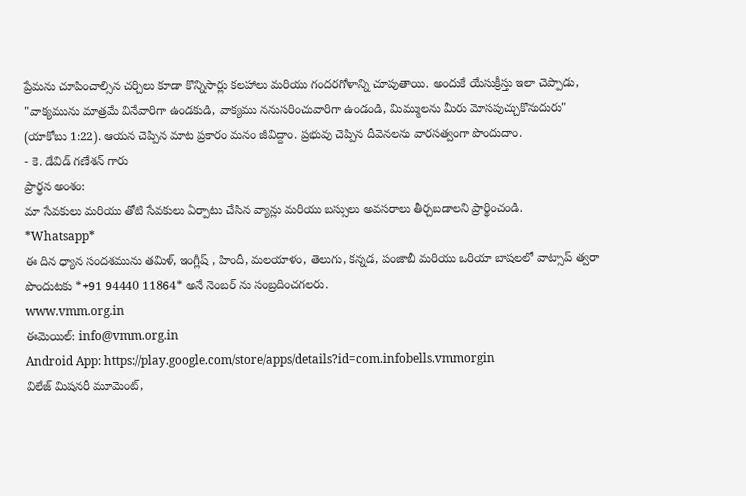ప్రేమను చూపించాల్సిన చర్చిలు కూడా కొన్నిసార్లు కలహాలు మరియు గందరగోళాన్ని చూపుతాయి. అందుకే యేసుక్రీస్తు ఇలా చెప్పాడు, "వాక్యమును మాత్రమే వినేవారిగా ఉండకుడి, వాక్యము ననుసరించువారిగా ఉండండి, మిమ్ములను మీరు మోసపుచ్చుకొనుదురు" (యాకోబు 1:22). ఆయన చెప్పిన మాట ప్రకారం మనం జీవిద్దాం. ప్రభువు చెప్పిన దీవెనలను వారసత్వంగా పొందుదాం.
- కె. డేవిడ్ గణేశన్ గారు
ప్రార్థన అంశం:
మా సేవకులు మరియు తోటి సేవకులు ఏర్పాటు చేసిన వ్యాన్లు మరియు బస్సులు అవసరాలు తీర్చబడాలని ప్రార్థించండి.
*Whatsapp*
ఈ దిన ధ్యాన సందశమును తమిళ్, ఇంగ్లీష్ , హిందీ, మలయాళం, తెలుగు, కన్నడ, పంజాబీ మరియు ఒరియా బాషలలో వాట్సాప్ త్వరా పొందుటకు *+91 94440 11864* అనే నెంబర్ ను సంబ్రదించగలరు.
www.vmm.org.in
ఈమెయిల్: info@vmm.org.in
Android App: https://play.google.com/store/apps/details?id=com.infobells.vmmorgin
విలేజ్ మిషనరీ మూమెంట్,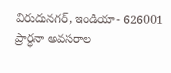విరుదునగర్, ఇండియా- 626001
ప్రార్ధనా అవసరాల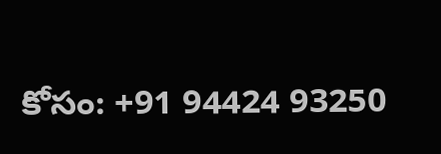కోసం: +91 94424 93250